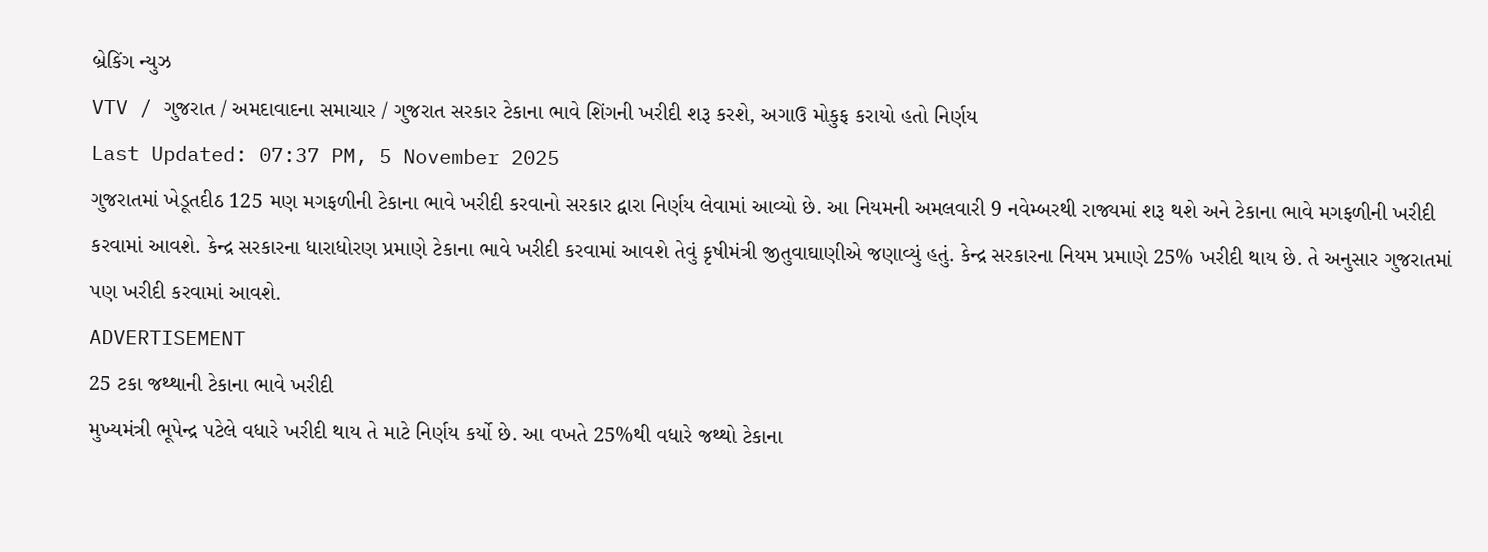બ્રેકિંગ ન્યુઝ
VTV / ગુજરાત / અમદાવાદના સમાચાર / ગુજરાત સરકાર ટેકાના ભાવે શિંગની ખરીદી શરૂ કરશે, અગાઉ મોકુફ કરાયો હતો નિર્ણય
Last Updated: 07:37 PM, 5 November 2025
ગુજરાતમાં ખેડૂતદીઠ 125 મણ મગફળીની ટેકાના ભાવે ખરીદી કરવાનો સરકાર દ્વારા નિર્ણય લેવામાં આવ્યો છે. આ નિયમની અમલવારી 9 નવેમ્બરથી રાજ્યમાં શરૂ થશે અને ટેકાના ભાવે મગફળીની ખરીદી કરવામાં આવશે. કેન્દ્ર સરકારના ધારાધોરણ પ્રમાણે ટેકાના ભાવે ખરીદી કરવામાં આવશે તેવું કૃષીમંત્રી જીતુવાઘાણીએ જણાવ્યું હતું. કેન્દ્ર સરકારના નિયમ પ્રમાણે 25% ખરીદી થાય છે. તે અનુસાર ગુજરાતમાં પણ ખરીદી કરવામાં આવશે.
ADVERTISEMENT
25 ટકા જથ્થાની ટેકાના ભાવે ખરીદી
મુખ્યમંત્રી ભૂપેન્દ્ર પટેલે વધારે ખરીદી થાય તે માટે નિર્ણય કર્યો છે. આ વખતે 25%થી વધારે જથ્થો ટેકાના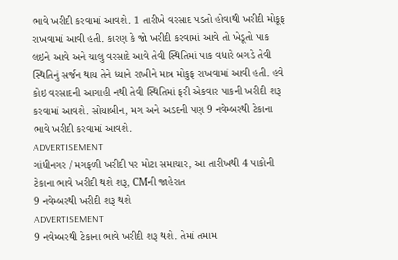ભાવે ખરીદી કરવામાં આવશે. 1 તારીખે વરસાદ પડતો હોવાથી ખરીદી મોકૂફ રાખવામાં આવી હતી. કારણ કે જો ખરીદી કરવામાં આવે તો ખેડૂતો પાક લઇને આવે અને ચાલુ વરસાદે આવે તેવી સ્થિતિમાં પાક વધારે બગડે તેવી સ્થિતિનું સર્જન થાય તેને ધ્યાને રાખીને માત્ર મોકુફ રાખવામાં આવી હતી. હવે કોઇ વરસાદની આગાહી નથી તેવી સ્થિતિમાં ફરી એકવાર પાકની ખરીદી શરૂ કરવામાં આવશે. સોયાબીન, મગ અને અડદની પણ 9 નવેમ્બરથી ટેકાના ભાવે ખરીદી કરવામાં આવશે.
ADVERTISEMENT
ગાંધીનગર / મગફળી ખરીદી પર મોટા સમાચાર, આ તારીખથી 4 પાકોની ટેકાના ભાવે ખરીદી થશે શરૂ, CMની જાહેરાત
9 નવેમ્બરથી ખરીદી શરૂ થશે
ADVERTISEMENT
9 નવેમ્બરથી ટેકાના ભાવે ખરીદી શરૂ થશે. તેમાં તમામ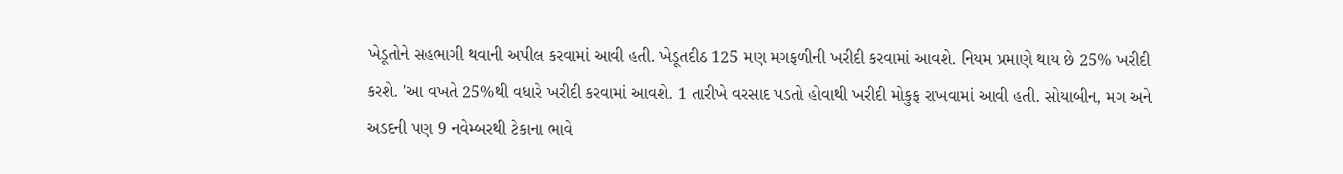ખેડૂતોને સહભાગી થવાની અપીલ કરવામાં આવી હતી. ખેડૂતદીઠ 125 મણ મગફળીની ખરીદી કરવામાં આવશે. નિયમ પ્રમાણે થાય છે 25% ખરીદી કરશે. 'આ વખતે 25%થી વધારે ખરીદી કરવામાં આવશે. 1 તારીખે વરસાદ પડતો હોવાથી ખરીદી મોકુફ રાખવામાં આવી હતી. સોયાબીન, મગ અને અડદની પણ 9 નવેમ્બરથી ટેકાના ભાવે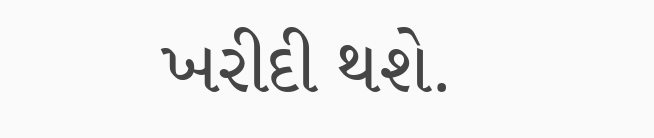ખરીદી થશે.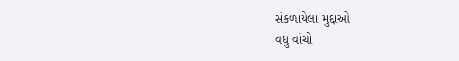સંકળાયેલા મુદ્દાઓ
વધુ વાંચો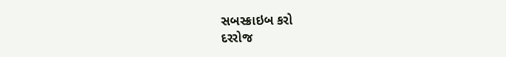સબસ્ક્રાઇબ કરો
દરરોજ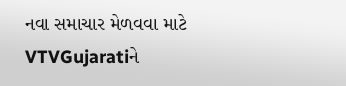નવા સમાચાર મેળવવા માટે VTVGujaratiને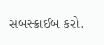સબસ્ક્રાઈબ કરો.